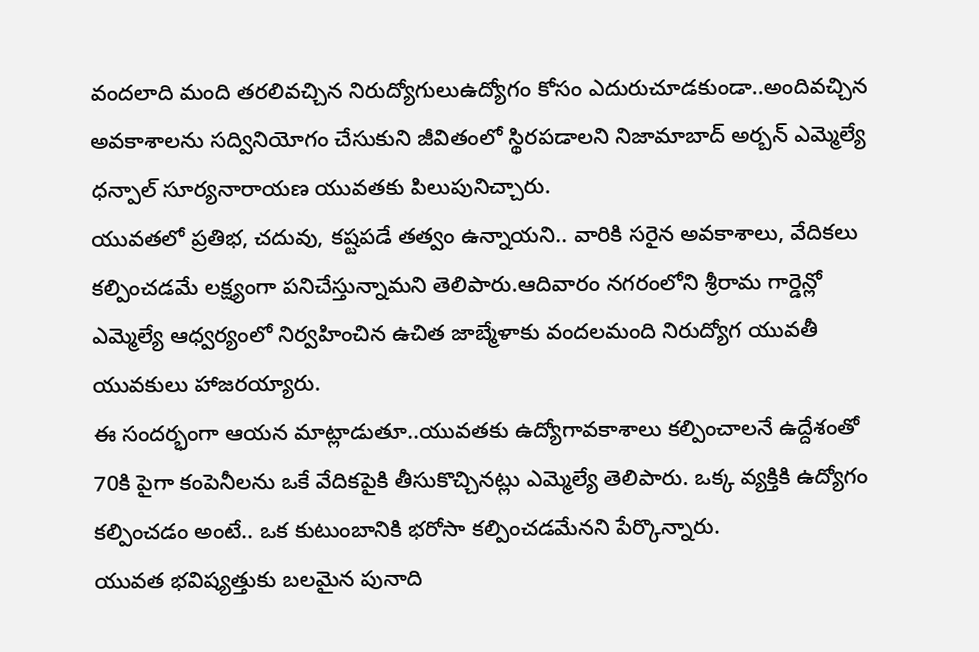వందలాది మంది తరలివచ్చిన నిరుద్యోగులుఉద్యోగం కోసం ఎదురుచూడకుండా..అందివచ్చిన అవకాశాలను సద్వినియోగం చేసుకుని జీవితంలో స్థిరపడాలని నిజామాబాద్ అర్బన్ ఎమ్మెల్యే ధన్పాల్ సూర్యనారాయణ యువతకు పిలుపునిచ్చారు.
యువతలో ప్రతిభ, చదువు, కష్టపడే తత్వం ఉన్నాయని.. వారికి సరైన అవకాశాలు, వేదికలు కల్పించడమే లక్ష్యంగా పనిచేస్తున్నామని తెలిపారు.ఆదివారం నగరంలోని శ్రీరామ గార్డెన్లో ఎమ్మెల్యే ఆధ్వర్యంలో నిర్వహించిన ఉచిత జాబ్మేళాకు వందలమంది నిరుద్యోగ యువతీ యువకులు హాజరయ్యారు.
ఈ సందర్భంగా ఆయన మాట్లాడుతూ..యువతకు ఉద్యోగావకాశాలు కల్పించాలనే ఉద్దేశంతో 70కి పైగా కంపెనీలను ఒకే వేదికపైకి తీసుకొచ్చినట్లు ఎమ్మెల్యే తెలిపారు. ఒక్క వ్యక్తికి ఉద్యోగం కల్పించడం అంటే.. ఒక కుటుంబానికి భరోసా కల్పించడమేనని పేర్కొన్నారు.
యువత భవిష్యత్తుకు బలమైన పునాది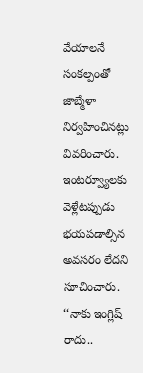వేయాలనే సంకల్పంతో జాబ్మేళా నిర్వహించినట్లు వివరించారు. ఇంటర్వ్యూలకు వెళ్లేటప్పుడు భయపడాల్సిన అవసరం లేదని సూచించారు. ‘‘నాకు ఇంగ్లిష్ రాదు..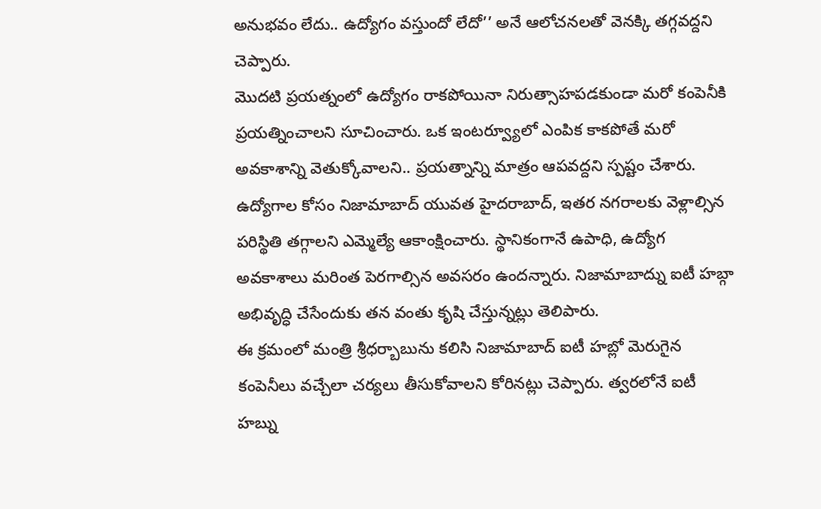అనుభవం లేదు.. ఉద్యోగం వస్తుందో లేదో’’ అనే ఆలోచనలతో వెనక్కి తగ్గవద్దని చెప్పారు.
మొదటి ప్రయత్నంలో ఉద్యోగం రాకపోయినా నిరుత్సాహపడకుండా మరో కంపెనీకి ప్రయత్నించాలని సూచించారు. ఒక ఇంటర్వ్యూలో ఎంపిక కాకపోతే మరో అవకాశాన్ని వెతుక్కోవాలని.. ప్రయత్నాన్ని మాత్రం ఆపవద్దని స్పష్టం చేశారు.
ఉద్యోగాల కోసం నిజామాబాద్ యువత హైదరాబాద్, ఇతర నగరాలకు వెళ్లాల్సిన పరిస్థితి తగ్గాలని ఎమ్మెల్యే ఆకాంక్షించారు. స్థానికంగానే ఉపాధి, ఉద్యోగ అవకాశాలు మరింత పెరగాల్సిన అవసరం ఉందన్నారు. నిజామాబాద్ను ఐటీ హబ్గా అభివృద్ధి చేసేందుకు తన వంతు కృషి చేస్తున్నట్లు తెలిపారు.
ఈ క్రమంలో మంత్రి శ్రీధర్బాబును కలిసి నిజామాబాద్ ఐటీ హబ్లో మెరుగైన కంపెనీలు వచ్చేలా చర్యలు తీసుకోవాలని కోరినట్లు చెప్పారు. త్వరలోనే ఐటీ హబ్ను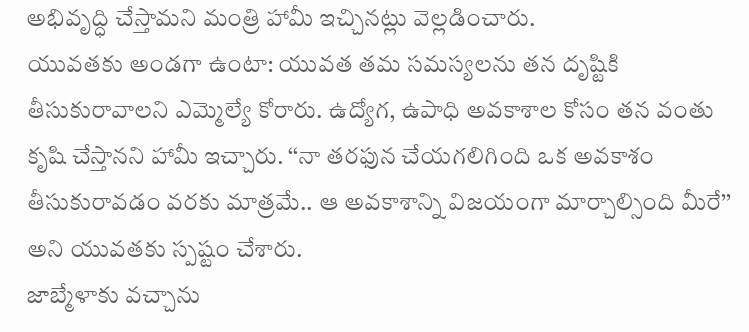అభివృద్ధి చేస్తామని మంత్రి హామీ ఇచ్చినట్లు వెల్లడించారు.
యువతకు అండగా ఉంటా: యువత తమ సమస్యలను తన దృష్టికి తీసుకురావాలని ఎమ్మెల్యే కోరారు. ఉద్యోగ, ఉపాధి అవకాశాల కోసం తన వంతు కృషి చేస్తానని హామీ ఇచ్చారు. ‘‘నా తరఫున చేయగలిగింది ఒక అవకాశం తీసుకురావడం వరకు మాత్రమే.. ఆ అవకాశాన్ని విజయంగా మార్చాల్సింది మీరే’’ అని యువతకు స్పష్టం చేశారు.
జాబ్మేళాకు వచ్చాను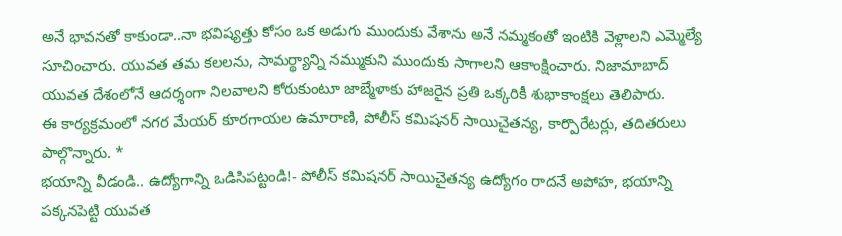అనే భావనతో కాకుండా..నా భవిష్యత్తు కోసం ఒక అడుగు ముందుకు వేశాను అనే నమ్మకంతో ఇంటికి వెళ్లాలని ఎమ్మెల్యే సూచించారు. యువత తమ కలలను, సామర్థ్యాన్ని నమ్ముకుని ముందుకు సాగాలని ఆకాంక్షించారు. నిజామాబాద్ యువత దేశంలోనే ఆదర్శంగా నిలవాలని కోరుకుంటూ జాబ్మేళాకు హాజరైన ప్రతి ఒక్కరికీ శుభాకాంక్షలు తెలిపారు.
ఈ కార్యక్రమంలో నగర మేయర్ కూరగాయల ఉమారాణి, పోలీస్ కమిషనర్ సాయిచైతన్య, కార్పొరేటర్లు, తదితరులు పాల్గొన్నారు. *
భయాన్ని వీడండి.. ఉద్యోగాన్ని ఒడిసిపట్టండి!- పోలీస్ కమిషనర్ సాయిచైతన్య ఉద్యోగం రాదనే అపోహ, భయాన్ని పక్కనపెట్టి యువత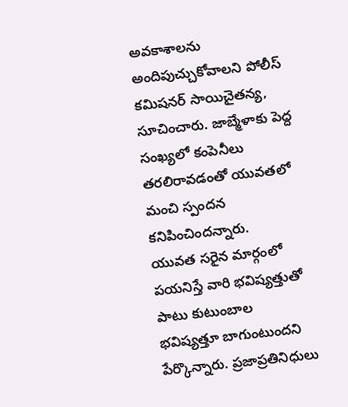అవకాశాలను అందిపుచ్చుకోవాలని పోలీస్ కమిషనర్ సాయిచైతన్య, సూచించారు. జాబ్మేళాకు పెద్ద సంఖ్యలో కంపెనీలు తరలిరావడంతో యువతలో మంచి స్పందన కనిపించిందన్నారు.
యువత సరైన మార్గంలో పయనిస్తే వారి భవిష్యత్తుతో పాటు కుటుంబాల భవిష్యత్తూ బాగుంటుందని పేర్కొన్నారు. ప్రజాప్రతినిధులు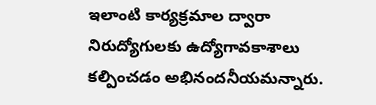ఇలాంటి కార్యక్రమాల ద్వారా నిరుద్యోగులకు ఉద్యోగావకాశాలు కల్పించడం అభినందనీయమన్నారు.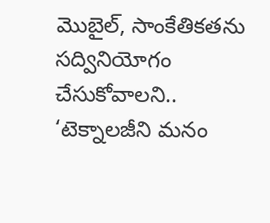మొబైల్, సాంకేతికతను సద్వినియోగం చేసుకోవాలని.. ‘టెక్నాలజీని మనం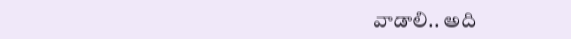వాడాలి.. అది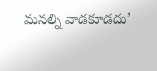మనల్ని వాడకూడదు’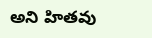అని హితవు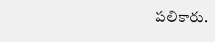పలికారు.